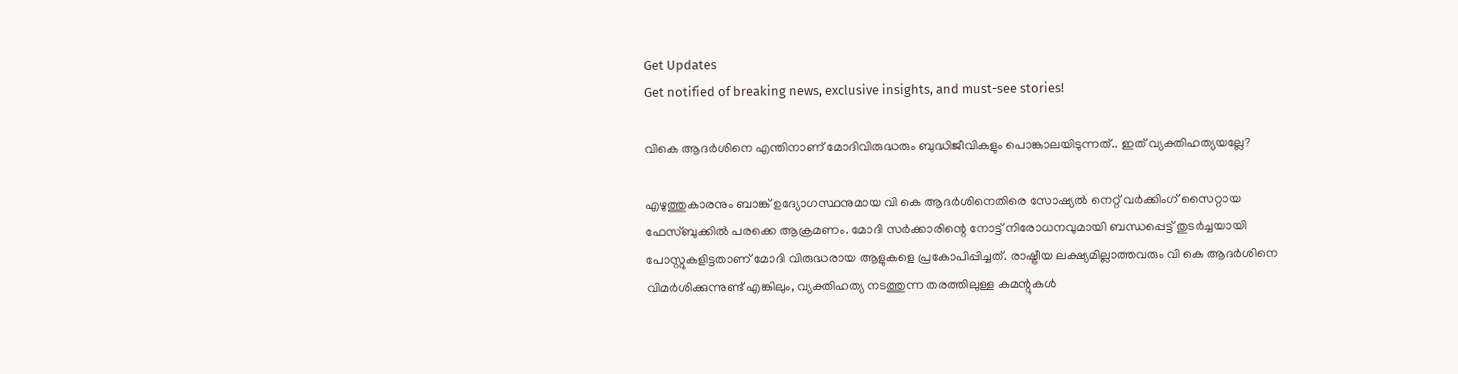Get Updates
Get notified of breaking news, exclusive insights, and must-see stories!

വികെ ആദര്‍ശിനെ എന്തിനാണ് മോദിവിരുദ്ധരും ബുദ്ധിജീവികളും പൊങ്കാലയിടുന്നത്.. ഇത് വ്യക്തിഹത്യയല്ലേ?

എഴുത്തുകാരനും ബാങ്ക് ഉദ്യോഗസ്ഥനുമായ വി കെ ആദര്‍ശിനെതിരെ സോഷ്യല്‍ നെറ്റ് വര്‍ക്കിംഗ് സൈറ്റായ ഫേസ്ബുക്കില്‍ പരക്കെ ആക്രമണം. മോദി സര്‍ക്കാരിന്റെ നോട്ട് നിരോധനവുമായി ബന്ധപ്പെട്ട് തുടര്‍ച്ചയായി പോസ്റ്റുകളിട്ടതാണ് മോദി വിരുദ്ധരായ ആളുകളെ പ്രകോപിപ്പിച്ചത്. രാഷ്ട്രീയ ലക്ഷ്യമില്ലാത്തവരും വി കെ ആദര്‍ശിനെ വിമര്‍ശിക്കുന്നുണ്ട് എങ്കിലും, വ്യക്തിഹത്യ നടത്തുന്ന തരത്തിലുള്ള കമന്റുകള്‍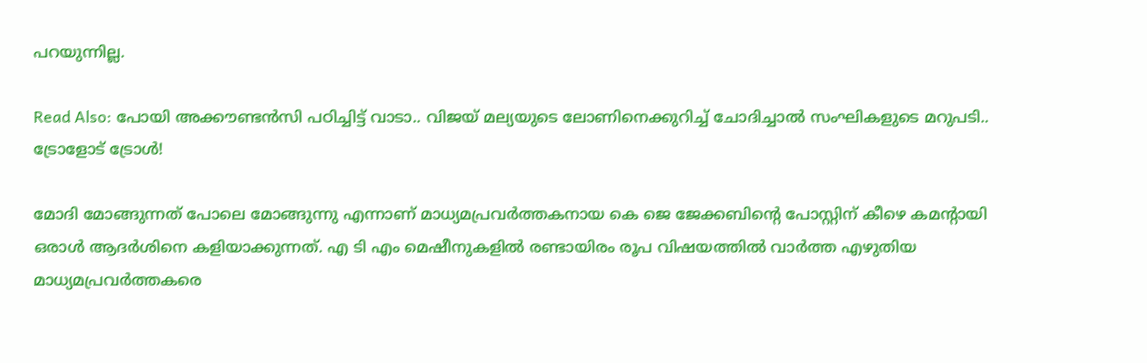പറയുന്നില്ല.

Read Also: പോയി അക്കൗണ്ടന്‍സി പഠിച്ചിട്ട് വാടാ.. വിജയ് മല്യയുടെ ലോണിനെക്കുറിച്ച് ചോദിച്ചാല്‍ സംഘികളുടെ മറുപടി.. ട്രോളോട് ട്രോള്‍!

മോദി മോങ്ങുന്നത് പോലെ മോങ്ങുന്നു എന്നാണ് മാധ്യമപ്രവര്‍ത്തകനായ കെ ജെ ജേക്കബിന്റെ പോസ്റ്റിന് കീഴെ കമന്റായി ഒരാള്‍ ആദര്‍ശിനെ കളിയാക്കുന്നത്. എ ടി എം മെഷീനുകളില്‍ രണ്ടായിരം രൂപ വിഷയത്തില്‍ വാര്‍ത്ത എഴുതിയ മാധ്യമപ്രവര്‍ത്തകരെ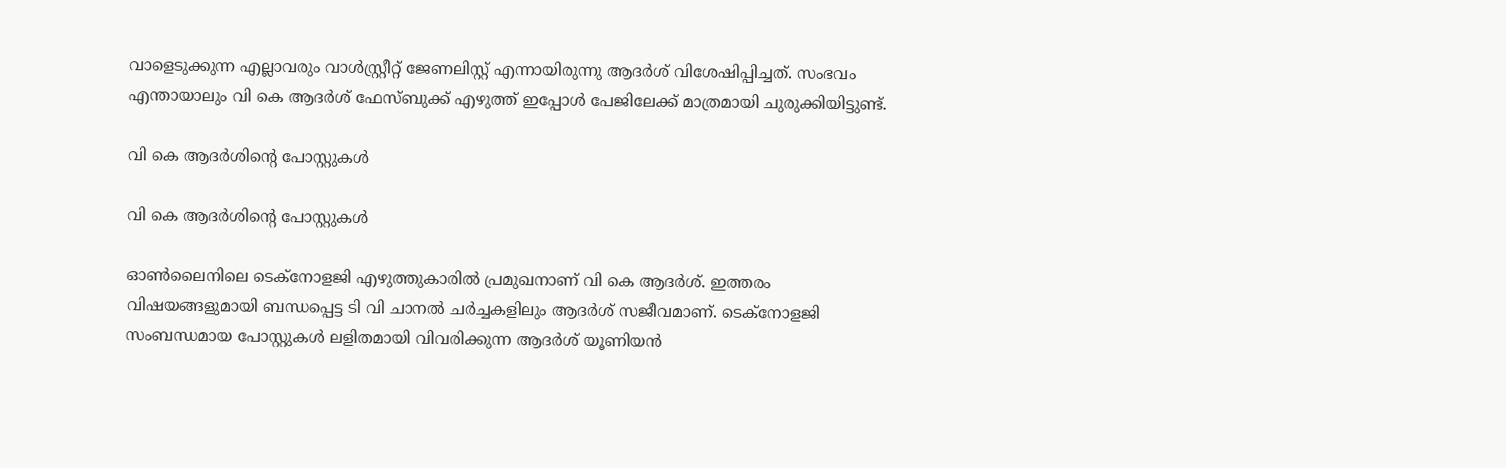വാളെടുക്കുന്ന എല്ലാവരും വാള്‍സ്റ്റ്രീറ്റ് ജേണലിസ്റ്റ് എന്നായിരുന്നു ആദര്‍ശ് വിശേഷിപ്പിച്ചത്. സംഭവം എന്തായാലും വി കെ ആദര്‍ശ് ഫേസ്ബുക്ക് എഴുത്ത് ഇപ്പോള്‍ പേജിലേക്ക് മാത്രമായി ചുരുക്കിയിട്ടുണ്ട്.

വി കെ ആദര്‍ശിന്റെ പോസ്റ്റുകള്‍

വി കെ ആദര്‍ശിന്റെ പോസ്റ്റുകള്‍

ഓണ്‍ലൈനിലെ ടെക്‌നോളജി എഴുത്തുകാരില്‍ പ്രമുഖനാണ് വി കെ ആദര്‍ശ്. ഇത്തരം വിഷയങ്ങളുമായി ബന്ധപ്പെട്ട ടി വി ചാനല്‍ ചര്‍ച്ചകളിലും ആദര്‍ശ് സജീവമാണ്. ടെക്‌നോളജി സംബന്ധമായ പോസ്റ്റുകള്‍ ലളിതമായി വിവരിക്കുന്ന ആദര്‍ശ് യൂണിയന്‍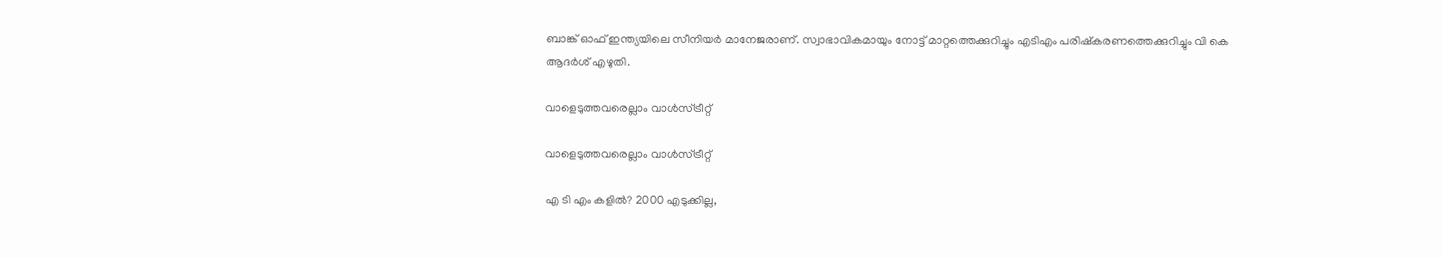ബാങ്ക് ഓഫ് ഇന്ത്യയിലെ സീനിയര്‍ മാനേജരാണ്. സ്വാഭാവികമായും നോട്ട് മാറ്റത്തെക്കുറിച്ചും എടിഎം പരിഷ്‌കരണത്തെക്കുറിച്ചും വി കെ ആദര്‍ശ് എഴുതി.

വാളെടുത്തവരെല്ലാം വാള്‍സ്ട്രീറ്റ്

വാളെടുത്തവരെല്ലാം വാള്‍സ്ട്രീറ്റ്

എ ടി എം കളില്‍? 2000 എടുക്കില്ല,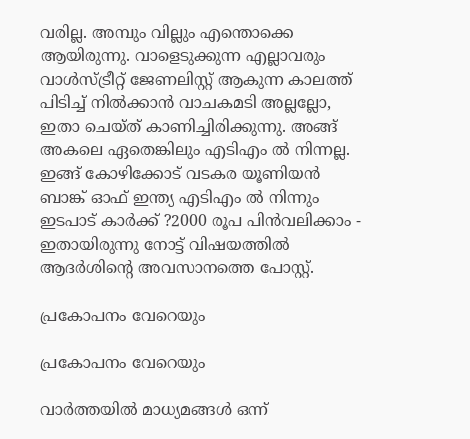വരില്ല. അമ്പും വില്ലും എന്തൊക്കെ ആയിരുന്നു. വാളെടുക്കുന്ന എല്ലാവരും വാള്‍സ്ട്രീറ്റ് ജേണലിസ്റ്റ് ആകുന്ന കാലത്ത് പിടിച്ച് നില്‍ക്കാന്‍ വാചകമടി അല്ലല്ലോ, ഇതാ ചെയ്ത് കാണിച്ചിരിക്കുന്നു. അങ്ങ് അകലെ ഏതെങ്കിലും എടിഎം ല്‍ നിന്നല്ല. ഇങ്ങ് കോഴിക്കോട് വടകര യൂണിയന്‍ ബാങ്ക് ഓഫ് ഇന്ത്യ എടിഎം ല്‍ നിന്നും ഇടപാട് കാര്‍ക്ക് ?2000 രൂപ പിന്‍വലിക്കാം - ഇതായിരുന്നു നോട്ട് വിഷയത്തില്‍ ആദര്‍ശിന്റെ അവസാനത്തെ പോസ്റ്റ്.

പ്രകോപനം വേറെയും

പ്രകോപനം വേറെയും

വാര്‍ത്തയില്‍ മാധ്യമങ്ങള്‍ ഒന്ന്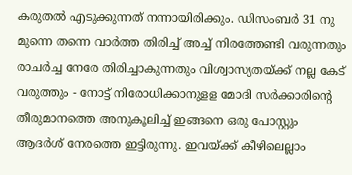കരുതല്‍ എടുക്കുന്നത് നന്നായിരിക്കും. ഡിസംബര്‍ 31 നു മുന്നെ തന്നെ വാര്‍ത്ത തിരിച്ച് അച്ച് നിരത്തേണ്ടി വരുന്നതും രാചര്‍ച്ച നേരേ തിരിച്ചാകുന്നതും വിശ്വാസ്യതയ്ക്ക് നല്ല കേട് വരുത്തും - നോട്ട് നിരോധിക്കാനുളള മോദി സര്‍ക്കാരിന്റെ തീരുമാനത്തെ അനുകൂലിച്ച് ഇങ്ങനെ ഒരു പോസ്റ്റും ആദര്‍ശ് നേരത്തെ ഇട്ടിരുന്നു. ഇവയ്ക്ക് കീഴിലെല്ലാം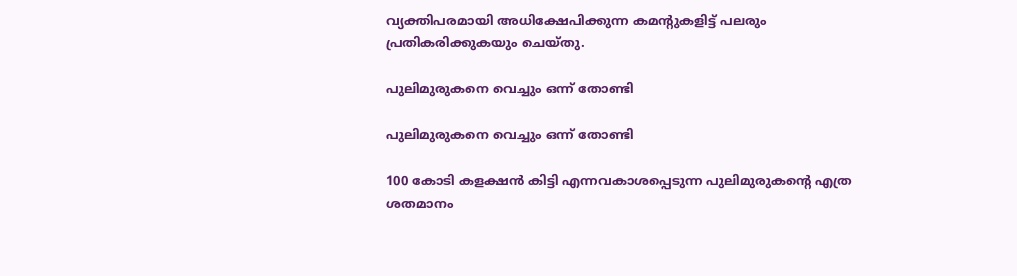വ്യക്തിപരമായി അധിക്ഷേപിക്കുന്ന കമന്റുകളിട്ട് പലരും പ്രതികരിക്കുകയും ചെയ്തു.

പുലിമുരുകനെ വെച്ചും ഒന്ന് തോണ്ടി

പുലിമുരുകനെ വെച്ചും ഒന്ന് തോണ്ടി

100 കോടി കളക്ഷന്‍ കിട്ടി എന്നവകാശപ്പെടുന്ന പുലിമുരുകന്റെ എത്ര ശതമാനം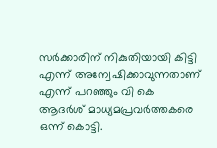സര്‍ക്കാരിന് നികുതിയായി കിട്ടി എന്ന് അന്വേഷിക്കാവുന്നതാണ് എന്ന് പറഞ്ഞും വി കെ ആദര്‍ശ് മാധ്യമപ്രവര്‍ത്തകരെ ഒന്ന് കൊട്ടി.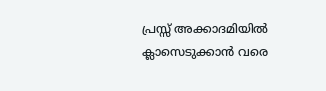പ്രസ്സ് അക്കാദമിയില്‍ ക്ലാസെടുക്കാന്‍ വരെ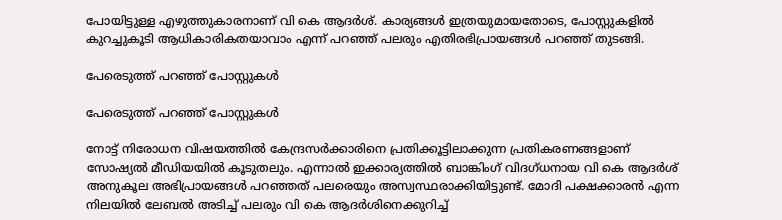പോയിട്ടുള്ള എഴുത്തുകാരനാണ് വി കെ ആദര്‍ശ്. കാര്യങ്ങള്‍ ഇത്രയുമായതോടെ, പോസ്റ്റുകളില്‍ കുറച്ചുകൂടി ആധികാരികതയാവാം എന്ന് പറഞ്ഞ് പലരും എതിരഭിപ്രായങ്ങള്‍ പറഞ്ഞ് തുടങ്ങി.

പേരെടുത്ത് പറഞ്ഞ് പോസ്റ്റുകള്‍

പേരെടുത്ത് പറഞ്ഞ് പോസ്റ്റുകള്‍

നോട്ട് നിരോധന വിഷയത്തില്‍ കേന്ദ്രസര്‍ക്കാരിനെ പ്രതിക്കൂട്ടിലാക്കുന്ന പ്രതികരണങ്ങളാണ് സോഷ്യല്‍ മീഡിയയില്‍ കൂടുതലും. എന്നാല്‍ ഇക്കാര്യത്തില്‍ ബാങ്കിംഗ് വിദഗ്ധനായ വി കെ ആദര്‍ശ് അനുകൂല അഭിപ്രായങ്ങള്‍ പറഞ്ഞത് പലരെയും അസ്വസ്ഥരാക്കിയിട്ടുണ്ട്. മോദി പക്ഷക്കാരന്‍ എന്ന നിലയില്‍ ലേബല്‍ അടിച്ച് പലരും വി കെ ആദര്‍ശിനെക്കുറിച്ച്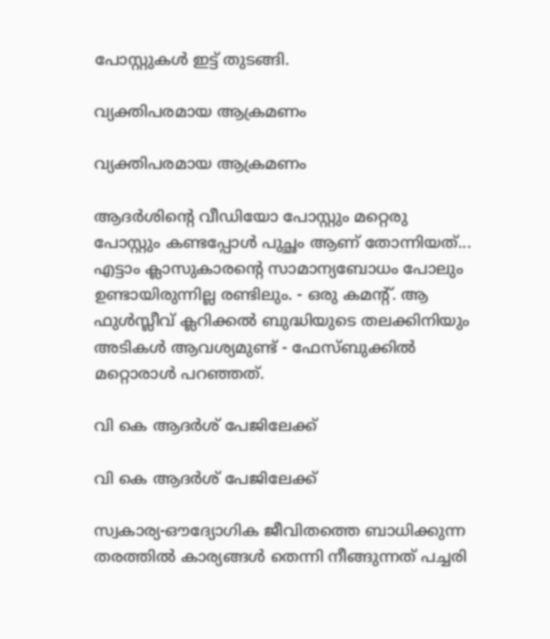പോസ്റ്റുകള്‍ ഇട്ട് തുടങ്ങി.

വ്യക്തിപരമായ ആക്രമണം

വ്യക്തിപരമായ ആക്രമണം

ആദര്‍ശിന്റെ വീഡിയോ പോസ്റ്റും മറ്റെരു പോസ്റ്റും കണ്ടപ്പോള്‍ പുച്ഛം ആണ് തോന്നിയത്... എട്ടാം ക്ലാസുകാരന്റെ സാമാന്യബോധം പോലും ഉണ്ടായിരുന്നില്ല രണ്ടിലും. - ഒരു കമന്റ്. ആ ഫുള്‍സ്ലീവ് ക്ലറിക്കല്‍ ബുദ്ധിയുടെ തലക്കിനിയും അടികള്‍ ആവശ്യമുണ്ട് - ഫേസ്ബുക്കില്‍ മറ്റൊരാള്‍ പറഞ്ഞത്.

വി കെ ആദര്‍ശ് പേജിലേക്ക്

വി കെ ആദര്‍ശ് പേജിലേക്ക്

സ്വകാര്യ-ഔദ്യോഗിക ജീവിതത്തെ ബാധിക്കുന്ന തരത്തില്‍ കാര്യങ്ങള്‍ തെന്നി നീങ്ങുന്നത് പച്ചരി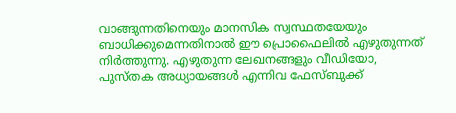വാങ്ങുന്നതിനെയും മാനസിക സ്വസ്ഥതയേയും ബാധിക്കുമെന്നതിനാല്‍ ഈ പ്രൊഫൈലില്‍ എഴുതുന്നത് നിര്‍ത്തുന്നു. എഴുതുന്ന ലേഖനങ്ങളും വീഡിയോ, പുസ്തക അധ്യായങ്ങള്‍ എന്നിവ ഫേസ്ബുക്ക്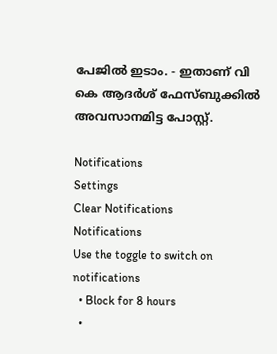പേജില്‍ ഇടാം. - ഇതാണ് വി കെ ആദര്‍ശ് ഫേസ്ബുക്കില്‍ അവസാനമിട്ട പോസ്റ്റ്.

Notifications
Settings
Clear Notifications
Notifications
Use the toggle to switch on notifications
  • Block for 8 hours
  •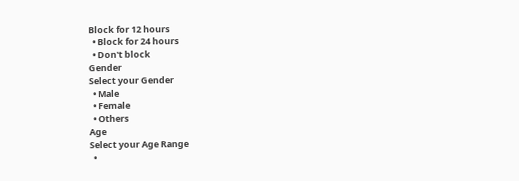Block for 12 hours
  • Block for 24 hours
  • Don't block
Gender
Select your Gender
  • Male
  • Female
  • Others
Age
Select your Age Range
  •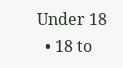Under 18
  • 18 to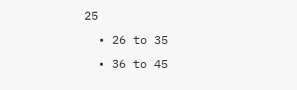25
  • 26 to 35
  • 36 to 45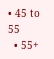• 45 to 55
  • 55+